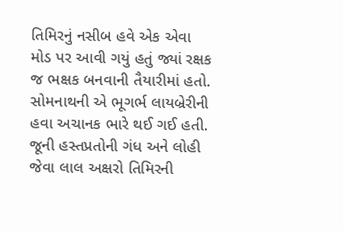તિમિરનું નસીબ હવે એક એવા મોડ પર આવી ગયું હતું જ્યાં રક્ષક જ ભક્ષક બનવાની તૈયારીમાં હતો. સોમનાથની એ ભૂગર્ભ લાયબ્રેરીની હવા અચાનક ભારે થઈ ગઈ હતી. જૂની હસ્તપ્રતોની ગંધ અને લોહી જેવા લાલ અક્ષરો તિમિરની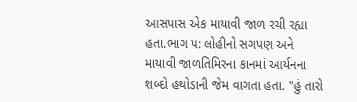આસપાસ એક માયાવી જાળ રચી રહ્યા હતા.ભાગ ૫: લોહીનો સગપણ અને માયાવી જાળતિમિરના કાનમાં આર્યનના શબ્દો હથોડાની જેમ વાગતા હતા. "હું તારો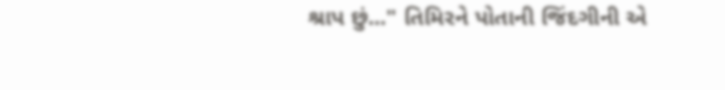શ્રાપ છું..." તિમિરને પોતાની જિંદગીની એ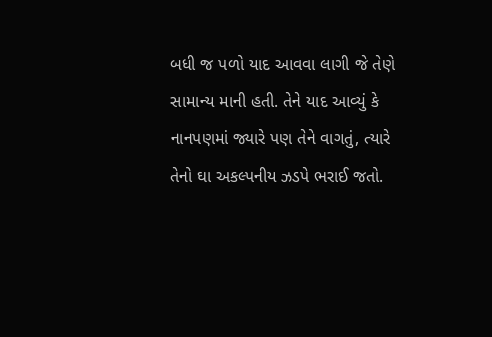બધી જ પળો યાદ આવવા લાગી જે તેણે સામાન્ય માની હતી. તેને યાદ આવ્યું કે નાનપણમાં જ્યારે પણ તેને વાગતું, ત્યારે તેનો ઘા અકલ્પનીય ઝડપે ભરાઈ જતો.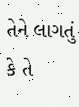તેને લાગતું કે તે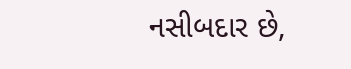નસીબદાર છે,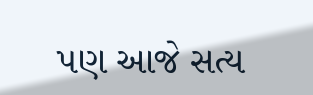પણ આજે સત્ય